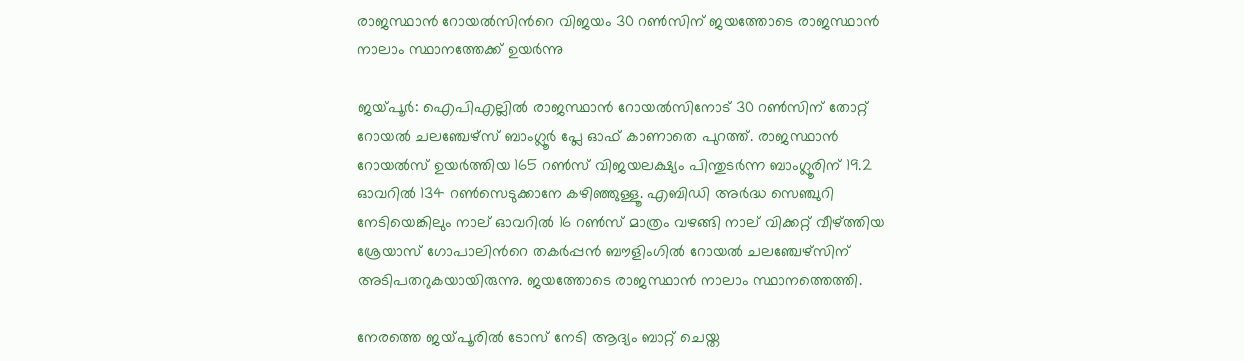രാജസ്ഥാന്‍ റോയല്‍സിന്‍റെ വിജയം 30 റണ്‍സിന് ജയത്തോടെ രാജസ്ഥാന്‍ നാലാം സ്ഥാനത്തേക്ക് ഉയര്‍ന്നു

ജയ്‌പൂര്‍: ഐപിഎല്ലില്‍ രാജസ്ഥാന്‍ റോയല്‍സിനോട് 30 റണ്‍സിന് തോറ്റ് റോയല്‍ ചലഞ്ചേഴ്സ് ബാംഗ്ലൂര്‍ പ്ലേ ഓഫ് കാണാതെ പുറത്ത്. രാജസ്ഥാന്‍ റോയല്‍സ് ഉയര്‍ത്തിയ 165 റണ്‍സ് വിജയലക്ഷ്യം പിന്തുടര്‍ന്ന ബാംഗ്ലൂരിന് 19.2 ഓവറില്‍ 134 റണ്‍സെടുക്കാനേ കഴിഞ്ഞുള്ളൂ. എബിഡി അര്‍ദ്ധ സെഞ്ചുറി നേടിയെങ്കിലും നാല് ഓവറില്‍ 16 റണ്‍സ് മാത്രം വഴങ്ങി നാല് വിക്കറ്റ് വീഴ്ത്തിയ ശ്രേയാസ് ഗോപാലിന്‍റെ തകര്‍പ്പന്‍ ബൗളിംഗില്‍ റോയല്‍ ചലഞ്ചേഴ്സിന് അടിപതറുകയായിരുന്നു. ജയത്തോടെ രാജസ്ഥാന്‍ നാലാം സ്ഥാനത്തെത്തി.

നേരത്തെ ജയ്‌പൂരില്‍ ടോസ് നേടി ആദ്യം ബാറ്റ് ചെയ്ത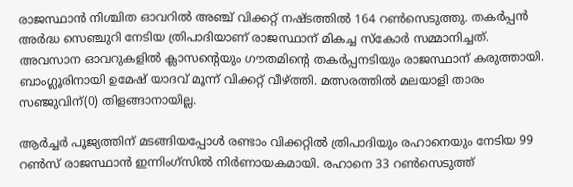രാജസ്ഥാന്‍ നിശ്ചിത ഓവറില്‍ അഞ്ച് വിക്കറ്റ് നഷ്ടത്തില്‍ 164 റണ്‍സെടുത്തു. തകര്‍പ്പന്‍ അര്‍ദ്ധ സെഞ്ചുറി നേടിയ ത്രിപാദിയാണ് രാജസ്ഥാന് മികച്ച സ്കോര്‍ സമ്മാനിച്ചത്. അവസാന ഓവറുകളില്‍ ക്ലാസന്‍റെയും ഗൗതമിന്‍റെ തകര്‍പ്പനടിയും രാജസ്ഥാന് കരുത്തായി. ബാംഗ്ലൂരിനായി ഉമേഷ് യാദവ് മൂന്ന് വിക്കറ്റ് വീഴ്‌ത്തി. മത്സരത്തില്‍ മലയാളി താരം സഞ്ജുവിന്(0) തിളങ്ങാനായില്ല.

ആര്‍ച്ചര്‍ പൂജ്യത്തിന് മടങ്ങിയപ്പോള്‍ രണ്ടാം വിക്കറ്റില്‍ ത്രിപാദിയും രഹാനെയും നേടിയ 99 റണ്‍സ് രാജസ്ഥാന്‍ ഇന്നിംഗ്സില്‍ നിര്‍ണായകമായി. രഹാനെ 33 റണ്‍സെടുത്ത്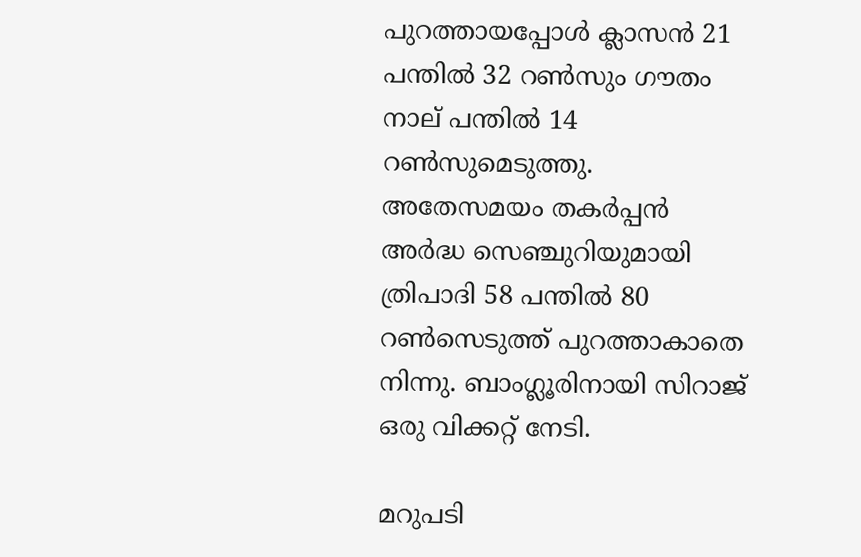പുറത്തായപ്പോള്‍ ക്ലാസന്‍ 21 പന്തില്‍ 32 റണ്‍സും ഗൗതം നാല് പന്തില്‍ 14 റണ്‍സുമെടുത്തു. അതേസമയം തകര്‍പ്പന്‍ അര്‍ദ്ധ സെഞ്ചുറിയുമായി ത്രിപാദി 58 പന്തില്‍ 80 റണ്‍സെടുത്ത് പുറത്താകാതെ നിന്നു. ബാംഗ്ലൂരിനായി സിറാജ് ഒരു വിക്കറ്റ് നേടി.

മറുപടി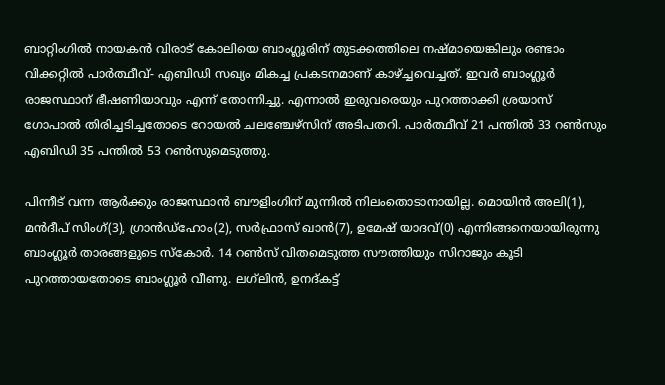ബാറ്റിംഗില്‍ നായകന്‍ വിരാട് കോലിയെ ബാംഗ്ലൂരിന് തുടക്കത്തിലെ നഷ്മായെങ്കിലും രണ്ടാം വിക്കറ്റില്‍ പാര്‍ത്ഥീവ്- എബിഡി സഖ്യം മികച്ച പ്രകടനമാണ് കാഴ്ച്ചവെച്ചത്. ഇവര്‍ ബാംഗ്ലൂര്‍ രാജസ്ഥാന് ഭീഷണിയാവും എന്ന് തോന്നിച്ചു. എന്നാല്‍ ഇരുവരെയും പുറത്താക്കി ശ്രയാസ് ഗോപാല്‍ തിരിച്ചടിച്ചതോടെ റോയല്‍ ചല‍ഞ്ചേഴ്സിന് അടിപതറി. പാര്‍ത്ഥീവ് 21 പന്തില്‍ 33 റണ്‍സും എബിഡി 35 പന്തില്‍ 53 റണ്‍സുമെടുത്തു.

പിന്നീട് വന്ന ആര്‍ക്കും രാജസ്ഥാന്‍ ബൗളിംഗിന് മുന്നില്‍ നിലംതൊടാനായില്ല. മൊയിന്‍ അലി(1), മന്‍ദീപ് സിംഗ്(3), ഗ്രാന്‍ഡ്‌ഹോം(2), സര്‍ഫ്രാസ് ഖാന്‍(7), ഉമേഷ് യാദവ്(0) എന്നിങ്ങനെയായിരുന്നു ബാംഗ്ലൂര്‍ താരങ്ങളുടെ സ്കോര്‍. 14 റണ്‍സ് വിതമെടുത്ത സൗത്തിയും സിറാജും കൂടി പുറത്തായതോടെ ബാംഗ്ലൂര്‍ വീണു. ലഗ്‌ലിന്‍, ഉനദ്കട്ട്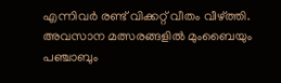എന്നിവര്‍ രണ്ട് വിക്കറ്റ് വീതം വീഴ്ത്തി. അവസാന മത്സരങ്ങളില്‍ മുംബൈയും പഞ്ചാബും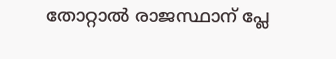തോറ്റാല്‍ രാജസ്ഥാന് പ്ലേ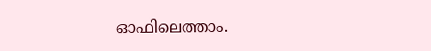ഓഫിലെത്താം.